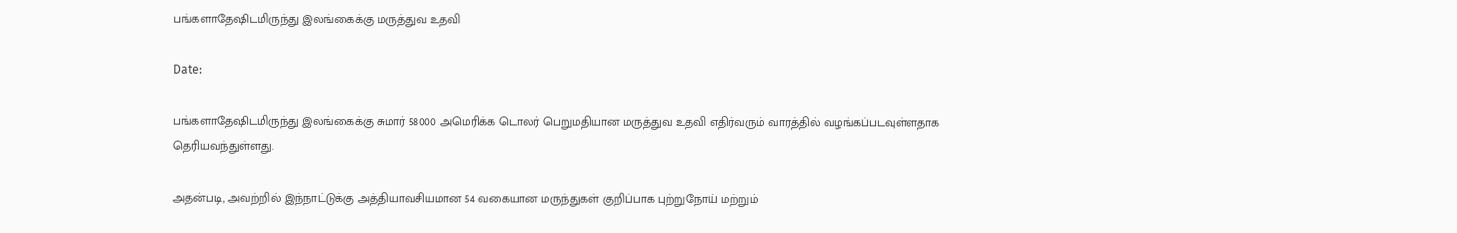பங்களாதேஷிடமிருந்து இலங்கைக்கு மருத்துவ உதவி

Date:

பங்களாதேஷிடமிருந்து இலங்கைக்கு சுமார் 58000 அமெரிக்க டொலர் பெறுமதியான மருத்துவ உதவி எதிர்வரும் வாரத்தில் வழங்கப்படவுள்ளதாக தெரியவந்துள்ளது.

அதன்படி, அவற்றில் இந்நாட்டுக்கு அத்தியாவசியமான 54 வகையான மருந்துகள் குறிப்பாக புற்றுநோய் மற்றும்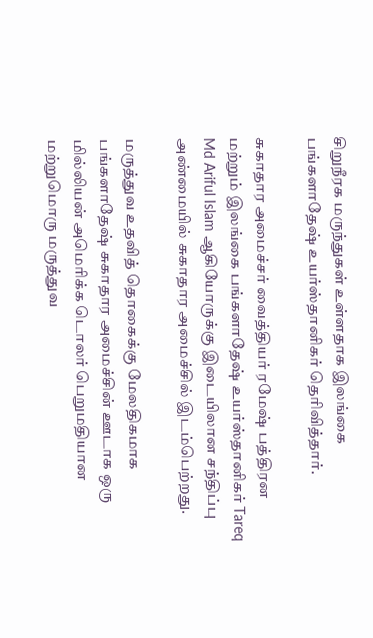சிறுநீரக மருந்துகள் உள்ளதாக இலங்கை பங்களாதேஷ் உயர்ஸ்தானிகர் தெரிவித்தார்.

சுகாதார அமைச்சர் வைத்தியர் ரமேஷ் பத்திரன மற்றும் இலங்கை பங்களாதேஷ் உயர்ஸ்தானிகர் Tareq Md Ariful Islam ஆகியோருக்கு இடையிலான சந்திப்பு அண்மையில் சுகாதார அமைச்சில் இடம்பெற்றது.

மருத்துவ உதவித் தொகைக்கு மேலதிகமாக பங்களாதேஷ் சுகாதார அமைச்சின் ஊடாக ஒரு மில்லியன் அமெரிக்க டொலர் பெறுமதியான மற்றுமொரு மருத்துவ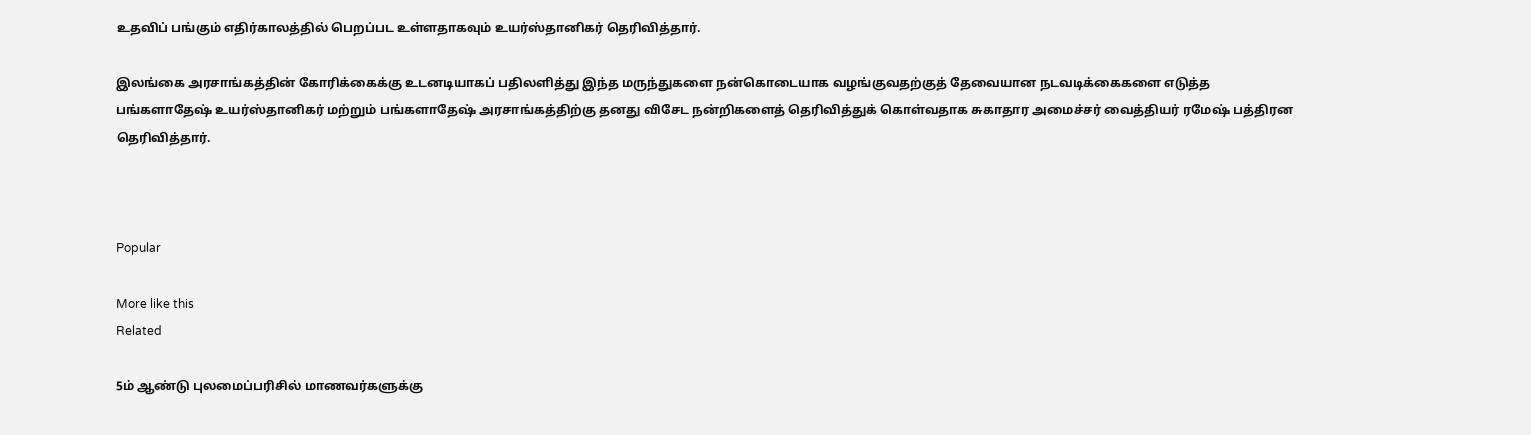உதவிப் பங்கும் எதிர்காலத்தில் பெறப்பட உள்ளதாகவும் உயர்ஸ்தானிகர் தெரிவித்தார்.

இலங்கை அரசாங்கத்தின் கோரிக்கைக்கு உடனடியாகப் பதிலளித்து இந்த மருந்துகளை நன்கொடையாக வழங்குவதற்குத் தேவையான நடவடிக்கைகளை எடுத்த பங்களாதேஷ் உயர்ஸ்தானிகர் மற்றும் பங்களாதேஷ் அரசாங்கத்திற்கு தனது விசேட நன்றிகளைத் தெரிவித்துக் கொள்வதாக சுகாதார அமைச்சர் வைத்தியர் ரமேஷ் பத்திரன தெரிவித்தார்.



Popular

More like this
Related

5ம் ஆண்டு புலமைப்பரிசில் மாணவர்களுக்கு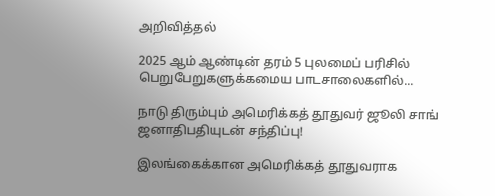அறிவித்தல்

2025 ஆம் ஆண்டின் தரம் 5 புலமைப் பரிசில் பெறுபேறுகளுக்கமைய பாடசாலைகளில்...

நாடு திரும்பும் அமெரிக்கத் தூதுவர் ஜூலி சாங் ஜனாதிபதியுடன் சந்திப்பு!

இலங்கைக்கான அமெரிக்கத் தூதுவராக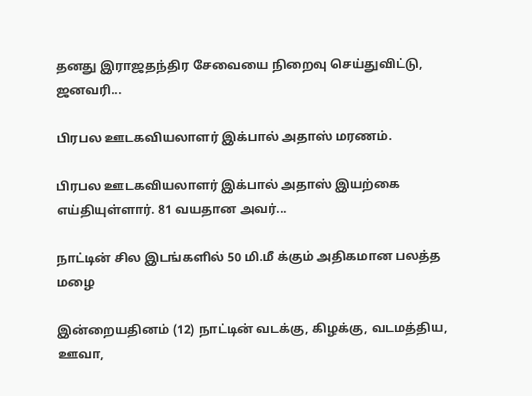தனது இராஜதந்திர சேவையை நிறைவு செய்துவிட்டு, ஜனவரி...

பிரபல ஊடகவியலாளர் இக்பால் அதாஸ் மரணம்.

பிரபல ஊடகவியலாளர் இக்பால் அதாஸ் இயற்கை எய்தியுள்ளார். 81 வயதான அவர்...

நாட்டின் சில இடங்களில் 50 மி.மீ க்கும் அதிகமான பலத்த மழை

இன்றையதினம் (12) நாட்டின் வடக்கு, கிழக்கு, வடமத்திய, ஊவா,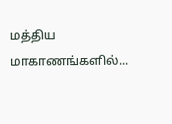மத்திய மாகாணங்களில்...